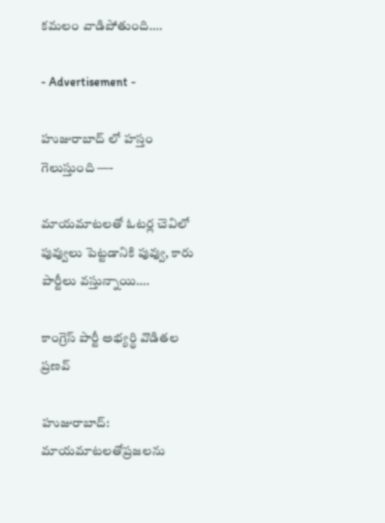కమలం వాడిపోతుంది….

- Advertisement -

హుజురాబాద్ లో హస్తం గెలుస్తుంది —-

మాయమాటలతో ఓటర్ల చెవిలో పువ్వులు పెట్టడానికి పువ్వు, కారు పార్టీలు వస్తున్నాయి….

కాంగ్రెస్ పార్టీ అభ్యర్థి వొడితల ప్రణవ్

హుజురాబాద్: మాయమాటలతోప్రజలను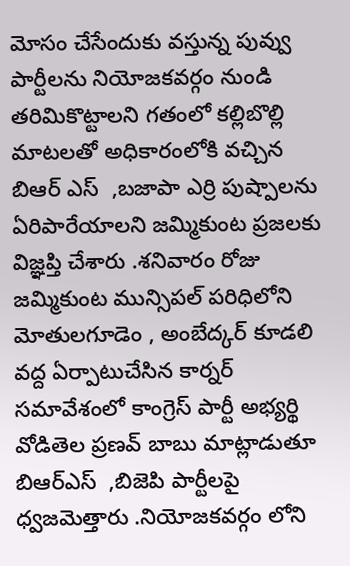మోసం చేసేందుకు వస్తున్న పువ్వు పార్టీలను నియోజకవర్గం నుండి తరిమికొట్టాలని గతంలో కల్లిబొల్లి మాటలతో అధికారంలోకి వచ్చిన బిఆర్ ఎస్  ,బజాపా ఎర్రి పుష్పాలను ఏరిపారేయాలని జమ్మికుంట ప్రజలకు విజ్ఞప్తి చేశారు .శనివారం రోజు జమ్మికుంట మున్సిపల్ పరిధిలోని మోతులగూడెం , అంబేద్కర్ కూడలి వద్ద ఏర్పాటుచేసిన కార్నర్ సమావేశంలో కాంగ్రెస్ పార్టీ అభ్యర్థి వోడితెల ప్రణవ్ బాబు మాట్లాడుతూ బిఆర్ఎస్  ,బిజెపి పార్టీలపై ధ్వజమెత్తారు .నియోజకవర్గం లోని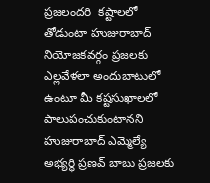ప్రజలందరి  కష్టాలలో తోడుంటా హుజురాబాద్ నియోజకవర్గం ప్రజలకు ఎల్లవేళలా అందుబాటులో ఉంటూ మీ కష్టసుఖాలలో పాలుపంచుకుంటానని హుజురాబాద్ ఎమ్మెల్యే అభ్యర్థి ప్రణవ్ బాబు ప్రజలకు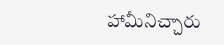హామీనిచ్చారు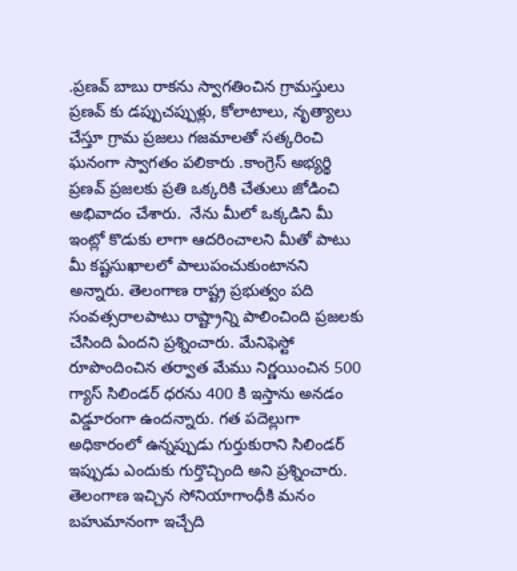.ప్రణవ్ బాబు రాకను స్వాగతించిన గ్రామస్తులు ప్రణవ్ కు డప్పుచప్పుళ్లు, కోలాటాలు, నృత్యాలు చేస్తూ గ్రామ ప్రజలు గజమాలతో సత్కరించి ఘనంగా స్వాగతం పలికారు .కాంగ్రెస్ అభ్యర్థి ప్రణవ్ ప్రజలకు ప్రతి ఒక్కరికి చేతులు జోడించి అభివాదం చేశారు.  నేను మీలో ఒక్కడిని మీ ఇంట్లో కొడుకు లాగా ఆదరించాలని మీతో పాటు మీ కష్టసుఖాలలో పాలుపంచుకుంటానని అన్నారు. తెలంగాణ రాష్ట్ర ప్రభుత్వం పది సంవత్సరాలపాటు రాష్ట్రాన్ని పాలించింది ప్రజలకు చేసింది ఏందని ప్రశ్నించారు. మేనిఫెస్టో రూపొందించిన తర్వాత మేము నిర్ణయించిన 500 గ్యాస్ సిలిండర్ ధరను 400 కి ఇస్తాను అనడం విడ్డూరంగా ఉందన్నారు. గత పదెల్లుగా అధికారంలో ఉన్నప్పుడు గుర్తుకురాని సిలిండర్ ఇప్పుడు ఎందుకు గుర్తొచ్చింది అని ప్రశ్నించారు. తెలంగాణ ఇచ్చిన సోనియాగాంధీకి మనం బహుమానంగా ఇచ్చేది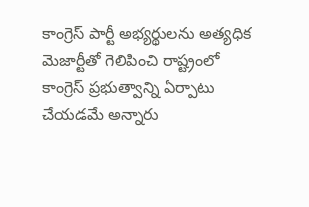కాంగ్రెస్ పార్టీ అభ్యర్థులను అత్యధిక మెజార్టీతో గెలిపించి రాష్ట్రంలో కాంగ్రెస్ ప్రభుత్వాన్ని ఏర్పాటు చేయడమే అన్నారు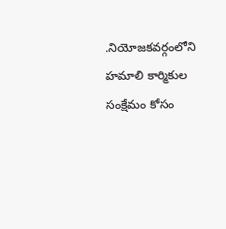.నియోజకవర్గంలోని హమాలి కార్మికుల సంక్షేమం కోసం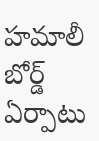హమాలీ బోర్డ్ ఏర్పాటు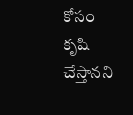కోసం కృషి చేస్తానని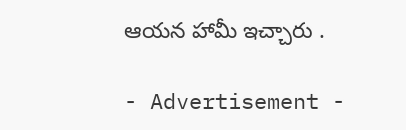ఆయన హామీ ఇచ్చారు .

- Advertisement -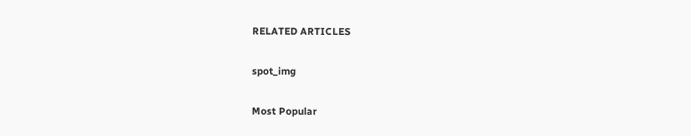RELATED ARTICLES

spot_img

Most Popular